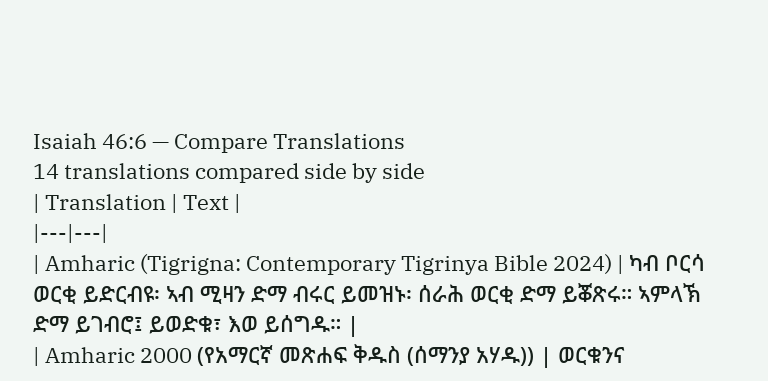Isaiah 46:6 — Compare Translations
14 translations compared side by side
| Translation | Text |
|---|---|
| Amharic (Tigrigna: Contemporary Tigrinya Bible 2024) | ካብ ቦርሳ ወርቂ ይድርብዩ፡ ኣብ ሚዛን ድማ ብሩር ይመዝኑ፡ ሰራሕ ወርቂ ድማ ይቖጽሩ። ኣምላኽ ድማ ይገብሮ፤ ይወድቁ፣ እወ ይሰግዱ። |
| Amharic 2000 (የአማርኛ መጽሐፍ ቅዱስ (ሰማንያ አሃዱ)) | ወርቁንና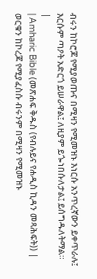ብሩን ከኮሮጆ የሚያወጡና በሚዛን የሚመዝኑ እነርሱ አንጥረኛውን ይቀጥራሉ፤ እርሱም ጣዖት አድርጎ ይሠራዋል፤ ለዚያም ይጐነበሱለታል፤ ይሰግዱለትማል። |
| Amharic Bible (መጽሐፍ ቅዱስ (የብሉይና የሐዲስ ኪዳን መጻሕፍት)) | ወርቁን ከኮረጆ የሚያፈስሱ ብሩንም በሚዛን የሚመዝኑ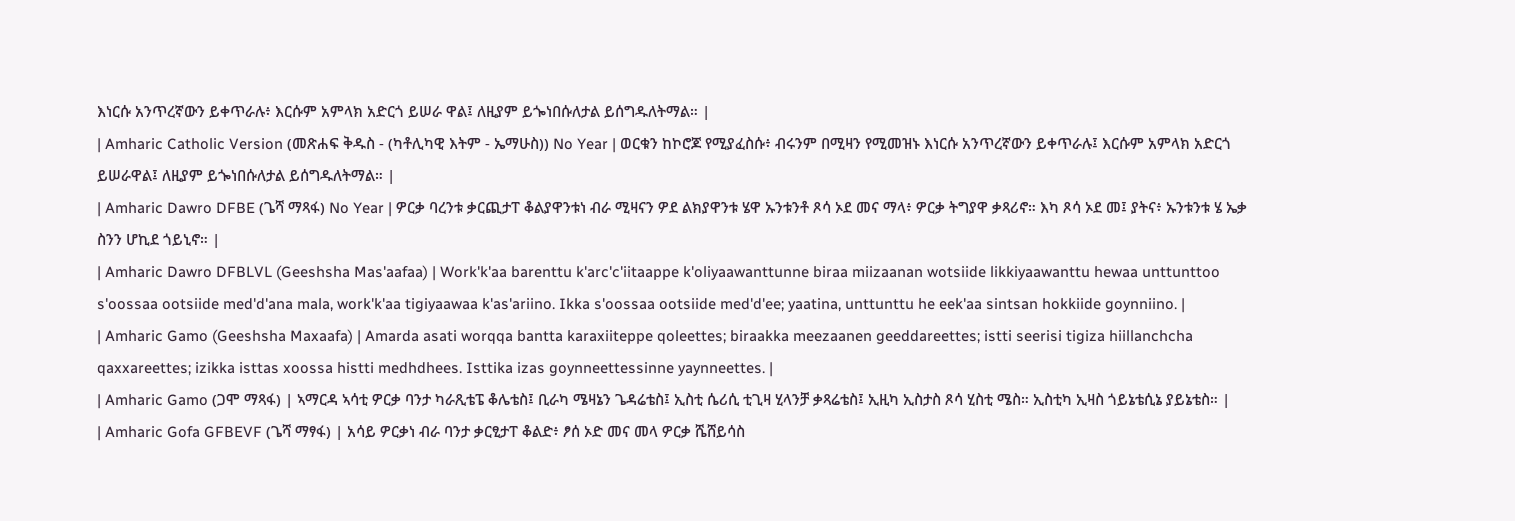እነርሱ አንጥረኛውን ይቀጥራሉ፥ እርሱም አምላክ አድርጎ ይሠራ ዋል፤ ለዚያም ይጐነበሱለታል ይሰግዱለትማል። |
| Amharic Catholic Version (መጽሐፍ ቅዱስ - (ካቶሊካዊ እትም - ኤማሁስ)) No Year | ወርቁን ከኮሮጆ የሚያፈስሱ፥ ብሩንም በሚዛን የሚመዝኑ እነርሱ አንጥረኛውን ይቀጥራሉ፤ እርሱም አምላክ አድርጎ ይሠራዋል፤ ለዚያም ይጐነበሱለታል ይሰግዱለትማል። |
| Amharic Dawro DFBE (ጌሻ ማጻፋ) No Year | ዎርቃ ባረንቱ ቃርጪታፐ ቆልያዋንቱነ ብራ ሚዛናን ዎደ ልክያዋንቱ ሄዋ ኡንቱንቶ ጾሳ ኦደ መና ማላ፥ ዎርቃ ትግያዋ ቃጻሪኖ። እካ ጾሳ ኦደ መ፤ ያትና፥ ኡንቱንቱ ሄ ኤቃ ስንን ሆኪደ ጎይኒኖ። |
| Amharic Dawro DFBLVL (Geeshsha Mas'aafaa) | Work'k'aa barenttu k'arc'c'iitaappe k'oliyaawanttunne biraa miizaanan wotsiide likkiyaawanttu hewaa unttunttoo s'oossaa ootsiide med'd'ana mala, work'k'aa tigiyaawaa k'as'ariino. Ikka s'oossaa ootsiide med'd'ee; yaatina, unttunttu he eek'aa sintsan hokkiide goynniino. |
| Amharic Gamo (Geeshsha Maxaafa) | Amarda asati worqqa bantta karaxiiteppe qoleettes; biraakka meezaanen geeddareettes; istti seerisi tigiza hiillanchcha qaxxareettes; izikka isttas xoossa histti medhdhees. Isttika izas goynneettessinne yaynneettes. |
| Amharic Gamo (ጋሞ ማጻፋ) | ኣማርዳ ኣሳቲ ዎርቃ ባንታ ካራጺቴፔ ቆሌቴስ፤ ቢራካ ሜዛኔን ጌዳሬቴስ፤ ኢስቲ ሴሪሲ ቲጊዛ ሂላንቻ ቃጻሬቴስ፤ ኢዚካ ኢስታስ ጾሳ ሂስቲ ሜስ። ኢስቲካ ኢዛስ ጎይኔቴሲኔ ያይኔቴስ። |
| Amharic Gofa GFBEVF (ጌሻ ማፃፋ) | አሳይ ዎርቃነ ብራ ባንታ ቃርፂታፐ ቆልድ፥ ፆሰ ኦድ መና መላ ዎርቃ ሼሸይሳስ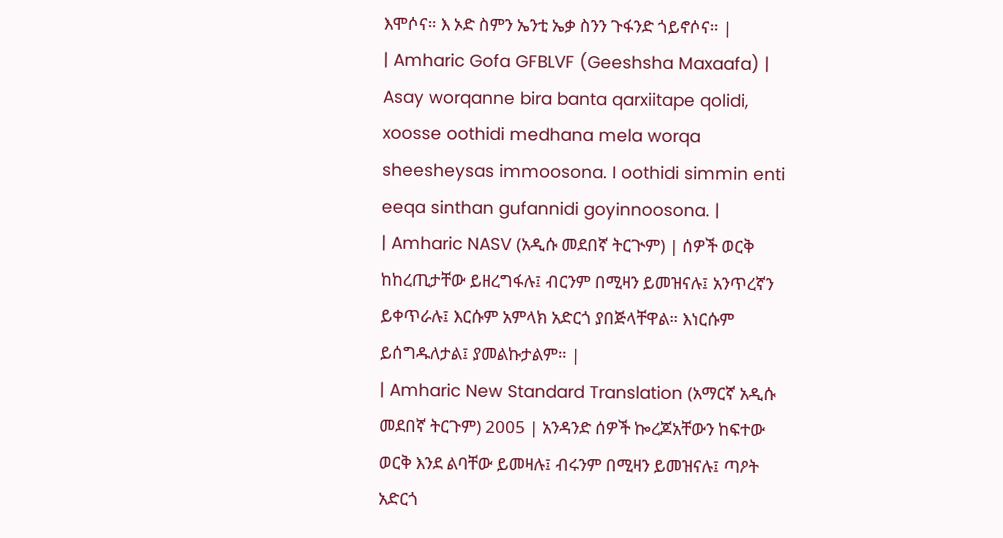እሞሶና። እ ኦድ ስምን ኤንቲ ኤቃ ስንን ጉፋንድ ጎይኖሶና። |
| Amharic Gofa GFBLVF (Geeshsha Maxaafa) | Asay worqanne bira banta qarxiitape qolidi, xoosse oothidi medhana mela worqa sheesheysas immoosona. I oothidi simmin enti eeqa sinthan gufannidi goyinnoosona. |
| Amharic NASV (አዲሱ መደበኛ ትርጒም) | ሰዎች ወርቅ ከከረጢታቸው ይዘረግፋሉ፤ ብርንም በሚዛን ይመዝናሉ፤ አንጥረኛን ይቀጥራሉ፤ እርሱም አምላክ አድርጎ ያበጅላቸዋል። እነርሱም ይሰግዱለታል፤ ያመልኩታልም። |
| Amharic New Standard Translation (አማርኛ አዲሱ መደበኛ ትርጉም) 2005 | አንዳንድ ሰዎች ኰረጆአቸውን ከፍተው ወርቅ እንደ ልባቸው ይመዛሉ፤ ብሩንም በሚዛን ይመዝናሉ፤ ጣዖት አድርጎ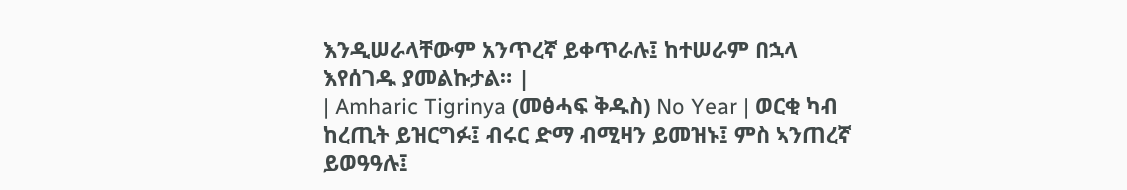እንዲሠራላቸውም አንጥረኛ ይቀጥራሉ፤ ከተሠራም በኋላ እየሰገዱ ያመልኩታል። |
| Amharic Tigrinya (መፅሓፍ ቅዱስ) No Year | ወርቂ ካብ ከረጢት ይዝርግፉ፤ ብሩር ድማ ብሚዛን ይመዝኑ፤ ምስ ኣንጠረኛ ይወዓዓሉ፤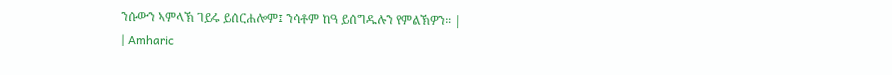ንሱውን ኣምላኽ ገይሩ ይሰርሐሎም፤ ንሳቶም ከዓ ይሰግዱሉን የምልኽዎን። |
| Amharic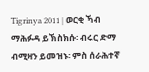Tigrinya 2011 | ወርቂ ኻብ ማሕፉዳ ይኽስክሱ፡ ብሩር ድማ ብሚዛን ይመዝኑ፡ ምስ ሰራሕተኛ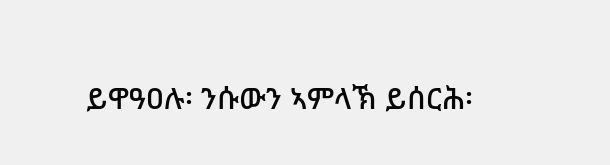ይዋዓዐሉ፡ ንሱውን ኣምላኽ ይሰርሕ፡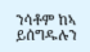ንሳቶም ከኣ ይሰግዱሉን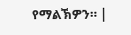የማልኽዎን። |